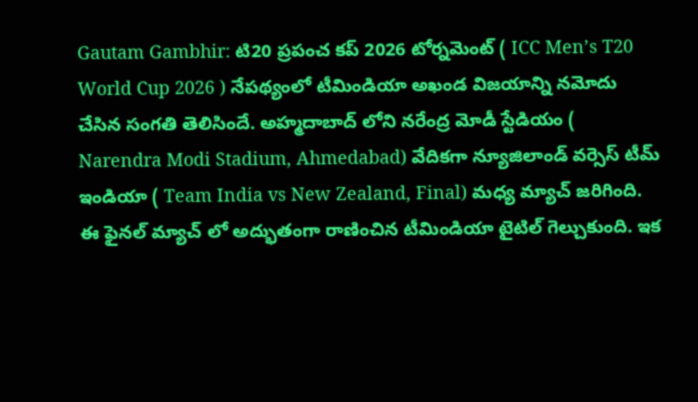Gautam Gambhir: టి20 ప్రపంచ కప్ 2026 టోర్నమెంట్ ( ICC Men’s T20 World Cup 2026 ) నేపథ్యంలో టీమిండియా అఖండ విజయాన్ని నమోదు చేసిన సంగతి తెలిసిందే. అహ్మదాబాద్ లోని నరేంద్ర మోడీ స్టేడియం ( Narendra Modi Stadium, Ahmedabad) వేదికగా న్యూజిలాండ్ వర్సెస్ టీమ్ ఇండియా ( Team India vs New Zealand, Final) మధ్య మ్యాచ్ జరిగింది. ఈ ఫైనల్ మ్యాచ్ లో అద్భుతంగా రాణించిన టీమిండియా టైటిల్ గెల్చుకుంది. ఇక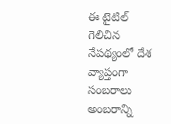ఈ టైటిల్ గెలిచిన నేపథ్యంలో దేశ వ్యాప్తంగా సంబరాలు అంబరాన్ని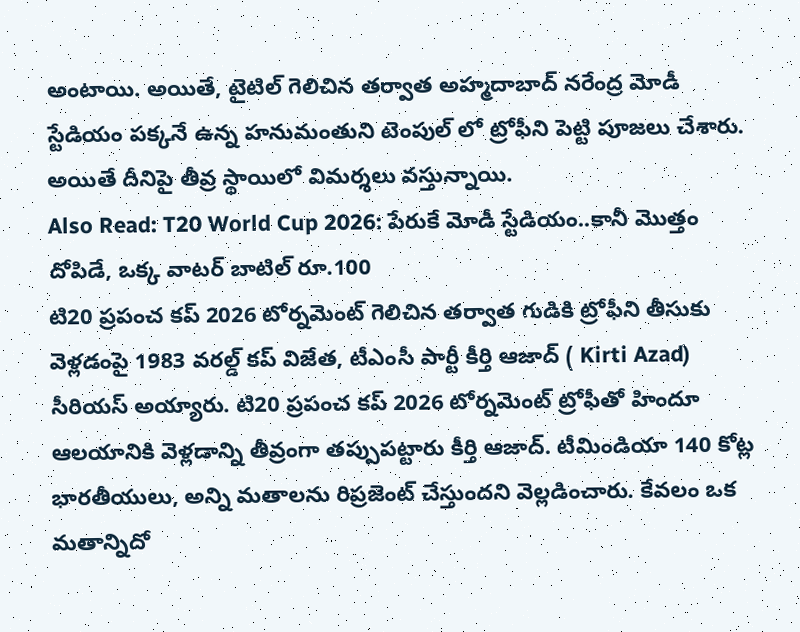అంటాయి. అయితే, టైటిల్ గెలిచిన తర్వాత అహ్మదాబాద్ నరేంద్ర మోడీ స్టేడియం పక్కనే ఉన్న హనుమంతుని టెంపుల్ లో ట్రోఫీని పెట్టి పూజలు చేశారు. అయితే దీనిపై తీవ్ర స్థాయిలో విమర్శలు వస్తున్నాయి.
Also Read: T20 World Cup 2026: పేరుకే మోడీ స్టేడియం..కానీ మొత్తం దోపిడే, ఒక్క వాటర్ బాటిల్ రూ.100
టి20 ప్రపంచ కప్ 2026 టోర్నమెంట్ గెలిచిన తర్వాత గుడికి ట్రోఫీని తీసుకు వెళ్లడంపై 1983 వరల్డ్ కప్ విజేత, టీఎంసీ పార్టీ కీర్తి ఆజాద్ ( Kirti Azad) సీరియస్ అయ్యారు. టి20 ప్రపంచ కప్ 2026 టోర్నమెంట్ ట్రోఫీతో హిందూ ఆలయానికి వెళ్లడాన్ని తీవ్రంగా తప్పుపట్టారు కీర్తి ఆజాద్. టీమిండియా 140 కోట్ల భారతీయులు, అన్ని మతాలను రిప్రజెంట్ చేస్తుందని వెల్లడించారు. కేవలం ఒక మతాన్నిదో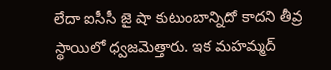లేదా ఐసీసీ జై షా కుటుంబాన్నిదో కాదని తీవ్ర స్థాయిలో ధ్వజమెత్తారు. ఇక మహమ్మద్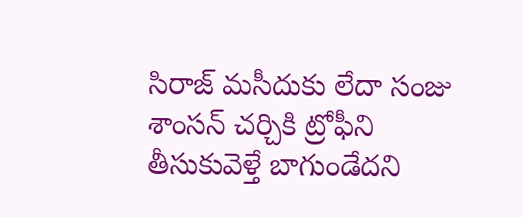సిరాజ్ మసీదుకు లేదా సంజు శాంసన్ చర్చికి ట్రోఫీని తీసుకువెళ్తే బాగుండేదని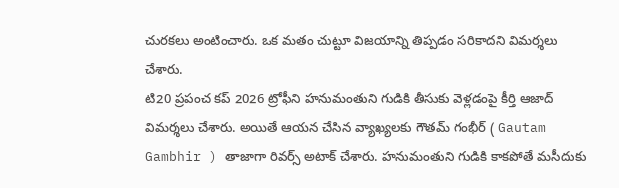చురకలు అంటించారు. ఒక మతం చుట్టూ విజయాన్ని తిప్పడం సరికాదని విమర్శలు చేశారు.
టి20 ప్రపంచ కప్ 2026 ట్రోఫీని హనుమంతుని గుడికి తీసుకు వెళ్లడంపై కీర్తి ఆజాద్ విమర్శలు చేశారు. అయితే ఆయన చేసిన వ్యాఖ్యలకు గౌతమ్ గంభీర్ ( Gautam Gambhir ) తాజాగా రివర్స్ అటాక్ చేశారు. హనుమంతుని గుడికి కాకపోతే మసీదుకు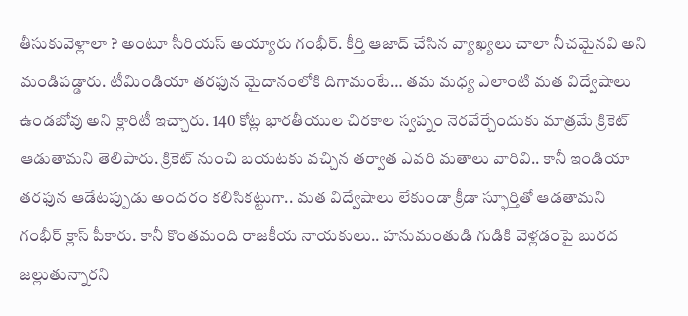తీసుకువెళ్లాలా ? అంటూ సీరియస్ అయ్యారు గంభీర్. కీర్తి ఆజాద్ చేసిన వ్యాఖ్యలు చాలా నీచమైనవి అని మండిపడ్డారు. టీమిండియా తరఫున మైదానంలోకి దిగామంటే… తమ మధ్య ఎలాంటి మత విద్వేషాలు ఉండబోవు అని క్లారిటీ ఇచ్చారు. 140 కోట్ల భారతీయుల చిరకాల స్వప్నం నెరవేర్చేందుకు మాత్రమే క్రికెట్ ఆడుతామని తెలిపారు. క్రికెట్ నుంచి బయటకు వచ్చిన తర్వాత ఎవరి మతాలు వారివి.. కానీ ఇండియా తరఫున ఆడేటప్పుడు అందరం కలిసికట్టుగా.. మత విద్వేషాలు లేకుండా క్రీడా స్ఫూర్తితో ఆడతామని గంభీర్ క్లాస్ పీకారు. కానీ కొంతమంది రాజకీయ నాయకులు.. హనుమంతుడి గుడికి వెళ్లడంపై బురద జల్లుతున్నారని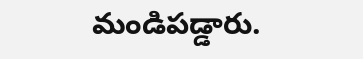మండిపడ్డారు.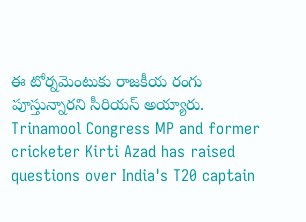ఈ టోర్నమెంటుకు రాజకీయ రంగు పూస్తున్నారని సీరియస్ అయ్యారు.
Trinamool Congress MP and former cricketer Kirti Azad has raised questions over India's T20 captain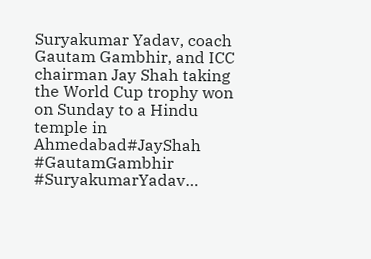Suryakumar Yadav, coach Gautam Gambhir, and ICC chairman Jay Shah taking the World Cup trophy won on Sunday to a Hindu temple in Ahmedabad#JayShah #GautamGambhir #SuryakumarYadav…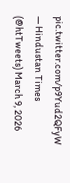pic.twitter.com/p9Yud2QFyW
— Hindustan Times (@htTweets) March 9, 2026